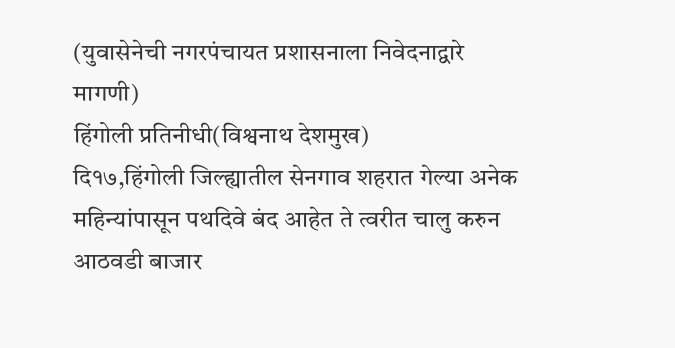(युवासेनेची नगरपंचायत प्रशासनाला निवेदनाद्वारे मागणी)
हिंगोली प्रतिनीधी(विश्वनाथ देशमुख)
दि१७,हिंगोली जिल्ह्यातील सेनगाव शहरात गेल्या अनेक महिन्यांपासून पथदिवे बंद आहेत ते त्वरीत चालु करुन आठवडी बाजार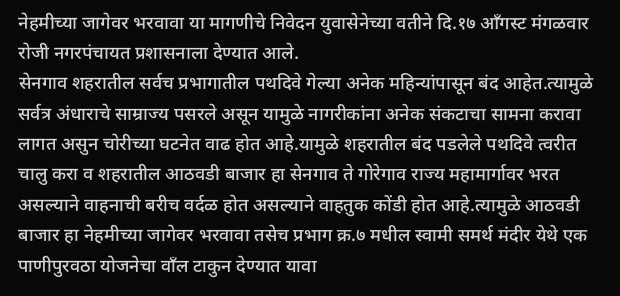नेहमीच्या जागेवर भरवावा या मागणीचे निवेदन युवासेनेच्या वतीने दि.१७ आँगस्ट मंगळवार रोजी नगरपंचायत प्रशासनाला देण्यात आले.
सेनगाव शहरातील सर्वच प्रभागातील पथदिवे गेल्या अनेक महिन्यांपासून बंद आहेत.त्यामुळे सर्वत्र अंधाराचे साम्राज्य पसरले असून यामुळे नागरीकांना अनेक संकटाचा सामना करावा लागत असुन चोरीच्या घटनेत वाढ होत आहे.यामुळे शहरातील बंद पडलेले पथदिवे त्वरीत चालु करा व शहरातील आठवडी बाजार हा सेनगाव ते गोरेगाव राज्य महामार्गावर भरत असल्याने वाहनाची बरीच वर्दळ होत असल्याने वाहतुक कोंडी होत आहे.त्यामुळे आठवडी बाजार हा नेहमीच्या जागेवर भरवावा तसेच प्रभाग क्र.७ मधील स्वामी समर्थ मंदीर येथे एक पाणीपुरवठा योजनेचा वाँल टाकुन देण्यात यावा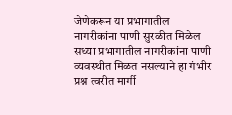जेणेकरून या प्रभागातील नागरीकांना पाणी सुरळीत मिळेल सध्या प्रभागातील नागरीकांना पाणी व्यवस्थीत मिळत नसल्याने हा गंभीर प्रश्न त्वरीत मार्गी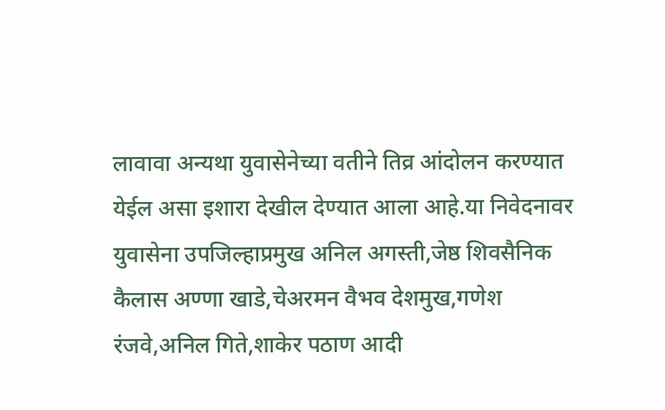लावावा अन्यथा युवासेनेच्या वतीने तिव्र आंदोलन करण्यात येईल असा इशारा देखील देण्यात आला आहे.या निवेदनावर युवासेना उपजिल्हाप्रमुख अनिल अगस्ती,जेष्ठ शिवसैनिक कैलास अण्णा खाडे,चेअरमन वैभव देशमुख,गणेश रंजवे,अनिल गिते,शाकेर पठाण आदी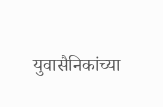युवासैनिकांच्या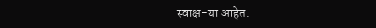स्वाक्ष-या आहेत.